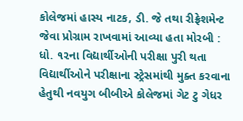કોલેજમાં હાસ્ય નાટક, ડી. જે તથા રીફ્રેશમેન્ટ જેવા પ્રોગ્રામ રાખવામાં આવ્યા હતા મોરબી : ધો. ૧૨ના વિદ્યાર્થીઓની પરીક્ષા પુરી થતા વિદ્યાર્થીઓને પરીક્ષાના સ્ટ્રેસમાંથી મુક્ત કરવાના હેતુથી નવયુગ બીબીએ કોલેજમાં ગેટ ટુ ગેધર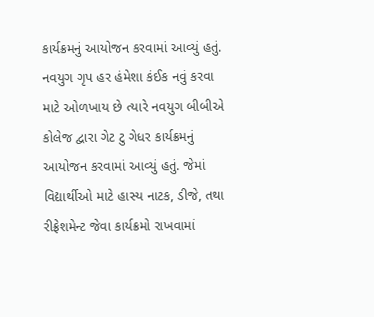કાર્યક્રમનું આયોજન કરવામાં આવ્યું હતું. નવયુગ ગૃપ હર હંમેશા કંઈક નવું કરવા માટે ઓળખાય છે ત્યારે નવયુગ બીબીએ કોલેજ દ્વારા ગેટ ટુ ગેધર કાર્યક્રમનું આયોજન કરવામાં આવ્યું હતું. જેમાં વિદ્યાર્થીઓ માટે હાસ્ય નાટક, ડીજે, તથા રીફ્રેશમેન્ટ જેવા કાર્યક્રમો રાખવામાં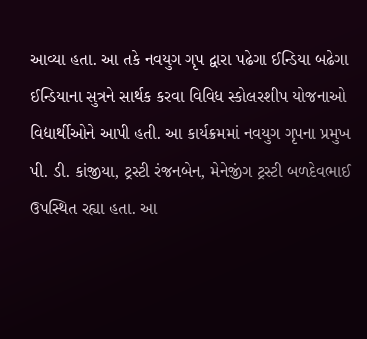આવ્યા હતા. આ તકે નવયુગ ગૃપ દ્વારા પઢેગા ઈન્ડિયા બઢેગા ઈન્ડિયાના સુત્રને સાર્થક કરવા વિવિધ સ્કોલરશીપ યોજનાઓ વિદ્યાર્થીઓને આપી હતી. આ કાર્યક્રમમાં નવયુગ ગૃપના પ્રમુખ પી. ડી. કાંજીયા, ટ્રસ્ટી રંજનબેન, મેનેજીંગ ટ્રસ્ટી બળદેવભાઈ ઉપસ્થિત રહ્યા હતા. આ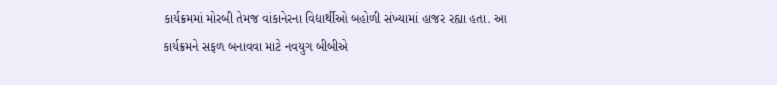કાર્યક્રમમાં મોરબી તેમજ વાંકાનેરના વિદ્યાર્થીઓ બહોળી સંખ્યામાં હાજર રહ્યા હતા. આ કાર્યક્રમને સફળ બનાવવા માટે નવયુગ બીબીએ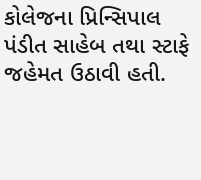કોલેજના પ્રિન્સિપાલ પંડીત સાહેબ તથા સ્ટાફે જહેમત ઉઠાવી હતી.